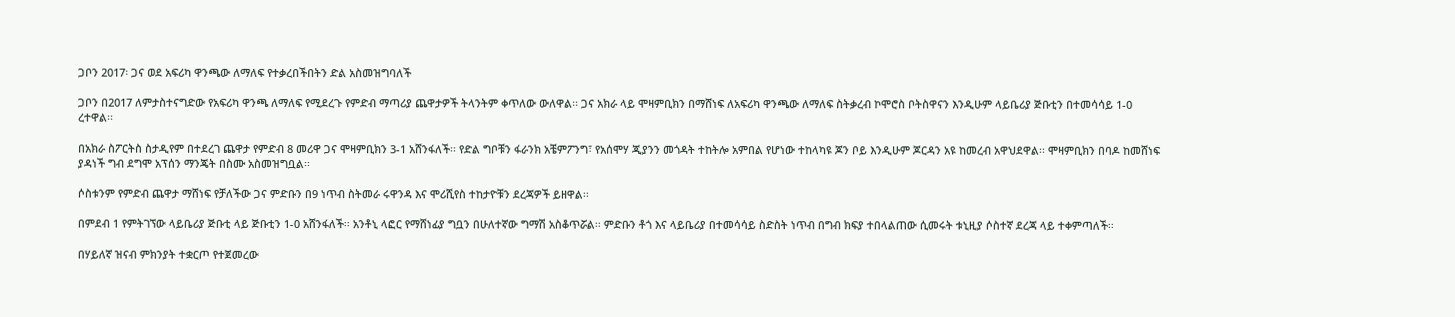ጋቦን 2017፡ ጋና ወደ አፍሪካ ዋንጫው ለማለፍ የተቃረበችበትን ድል አስመዝግባለች

ጋቦን በ2017 ለምታስተናግድው የአፍሪካ ዋንጫ ለማለፍ የሚደረጉ የምድብ ማጣሪያ ጨዋታዎች ትላንትም ቀጥለው ውለዋል፡፡ ጋና አክራ ላይ ሞዛምቢክን በማሸነፍ ለአፍሪካ ዋንጫው ለማለፍ ስትቃረብ ኮሞሮስ ቦትስዋናን እንዲሁም ላይቤሪያ ጅቡቲን በተመሳሳይ 1-0 ረተዋል፡፡

በአክራ ስፖርትስ ስታዲየም በተደረገ ጨዋታ የምድብ 8 መሪዋ ጋና ሞዛምቢክን 3-1 አሸንፋለች፡፡ የድል ግቦቹን ፋራንክ አቼምፖንግ፣ የአሰሞሃ ጂያንን መጎዳት ተከትሎ አምበል የሆነው ተከላካዩ ጆን ቦይ እንዲሁም ጆርዳን አዩ ከመረብ አዋህደዋል፡፡ ሞዛምቢክን በባዶ ከመሸነፍ ያዳነች ግብ ደግሞ አፕሰን ማንጄት በስሙ አስመዝግቧል፡፡

ሶስቱንም የምድብ ጨዋታ ማሸነፍ የቻለችው ጋና ምድቡን በ9 ነጥብ ስትመራ ሩዋንዳ እና ሞሪሺየስ ተከታዮቹን ደረጃዎች ይዘዋል፡፡

በምደብ 1 የምትገኘው ላይቤሪያ ጅቡቲ ላይ ጅቡቲን 1-0 አሸንፋለች፡፡ አንቶኒ ላፎር የማሸነፊያ ግቧን በሁለተኛው ግማሽ አስቆጥሯል፡፡ ምድቡን ቶጎ እና ላይቤሪያ በተመሳሳይ ስድስት ነጥብ በግብ ክፍያ ተበላልጠው ሲመሩት ቱኒዚያ ሶስተኛ ደረጃ ላይ ተቀምጣለች፡፡

በሃይለኛ ዝናብ ምክንያት ተቋርጦ የተጀመረው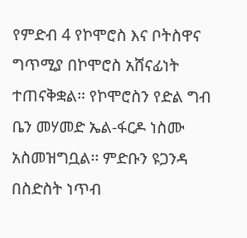የምድብ 4 የኮሞሮስ እና ቦትስዋና ግጥሚያ በኮሞሮስ አሸናፊነት ተጠናቅቋል፡፡ የኮሞሮስን የድል ግብ ቤን መሃመድ ኤል-ፋርዶ ነስሙ አስመዝግቧል፡፡ ምድቡን ዩጋንዳ በስድስት ነጥብ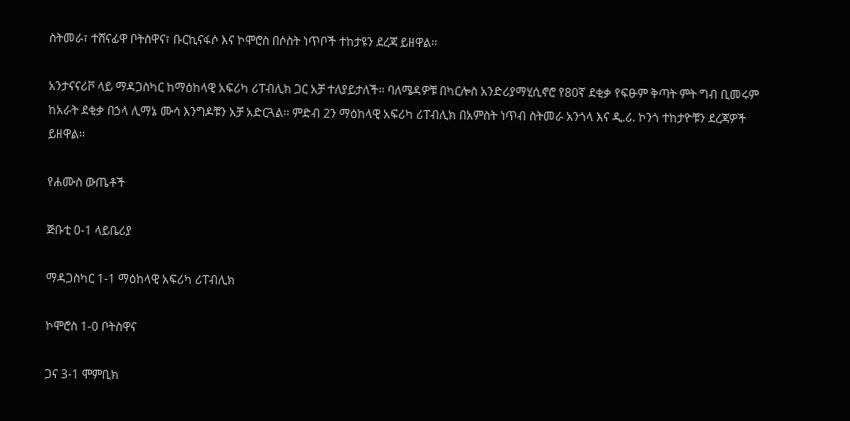ስትመራ፣ ተሸናፊዋ ቦትስዋና፣ ቡርኪናፋሶ እና ኮሞሮስ በሶስት ነጥቦች ተከታዩን ደረጃ ይዘዋል፡፡

አንታናናሪቮ ላይ ማዳጋስካር ከማዕከላዊ አፍሪካ ሪፐብሊክ ጋር አቻ ተለያይታለች፡፡ ባለሜዳዎቹ በካርሎስ አንድሪያማሂሲኖሮ የ80ኛ ደቂቃ የፍፁም ቅጣት ምት ግብ ቢመሩም ከአራት ደቂቃ በኃላ ሊማኔ ሙሳ እንግዶቹን አቻ አድርጓል፡፡ ምድብ 2ን ማዕከላዊ አፍሪካ ሪፐብሊክ በአምስት ነጥብ ስትመራ አንጎላ እና ዲ.ሪ. ኮንጎ ተከታዮቹን ደረጃዎች ይዘዋል፡፡

የሐሙስ ውጤቶች

ጅቡቲ 0-1 ላይቤሪያ

ማዳጋስካር 1-1 ማዕከላዊ አፍሪካ ሪፐብሊክ

ኮሞሮስ 1-0 ቦትስዋና

ጋና 3-1 ሞምቢክ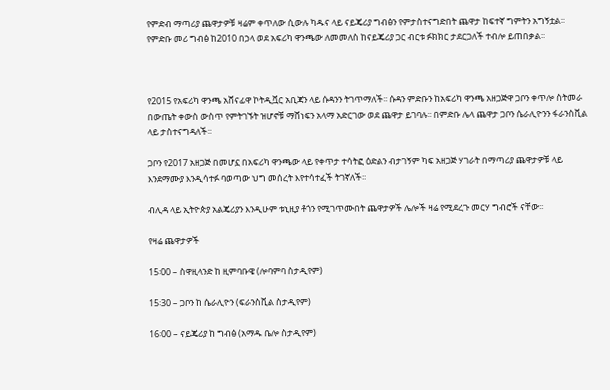የምድብ ማጣሪያ ጨዋታዎቹ ዛሬም ቀጥለው ሲውሉ ካዱና ላይ ናይጄሪያ ግብፅን የምታስተናግድበት ጨዋታ ከፍተኛ ግምትን አግኝቷል፡፡ የምድቡ መሪ ግብፅ ከ2010 በኃላ ወደ አፍሪካ ዋንጫው ለመመለስ ከናይጄሪያ ጋር ብርቱ ፉክክር ታደርጋለች ተብሎ ይጠበቃል፡፡



የ2015 የአፍሪካ ዋንጫ አሸናፊዋ ኮትዲቯር አቢጃን ላይ ሱዳንን ትገጥማለች፡፡ ሱዳን ምድቡን ከአፍሪካ ዋንጫ አዘጋጅዋ ጋቦን ቀጥሎ ስትመራ በውጤት ቀውስ ውስጥ የምትገኙት ዝሆኖቹ ማሸነፍን አላማ አድርገው ወደ ጨዋታ ይገባሉ፡፡ በምድቡ ሌላ ጨዋታ ጋቦን ሴራሊዮንን ፋራንስቪል ላይ ታስተናግዳለች፡፡

ጋቦን የ2017 አዘጋጅ በመሆኗ በአፍሪካ ዋንጫው ላይ የቀጥታ ተሳትፎ ዕድልን ብታገኝም ካፍ አዘጋጅ ሃገራት በማጣሪያ ጨዋታዎቹ ላይ እንደማሙያ እንዲሳተፉ ባወጣው ህግ መሰረት እየተሳተፈች ትገኛለች፡፡

ብሊዳ ላይ ኢትዮጵያ አልጄሪያን እንዲሁም ቱኒዚያ ቶጎን የሚገጥሙበት ጨዋታዎች ሌሎች ዛሬ የሚደረጉ መርሃ ግብሮች ናቸው፡፡

የዛሬ ጨዋታዎች

15፡00 – ስዋዚላንድ ከ ዚምባቡዌ (ሎባምባ ስታዲየም)

15፡30 – ጋቦን ከ ሴራሊዮን (ፍራንስቪል ስታዲየም)

16፡00 – ናይጄሪያ ከ ግብፅ (አማዱ ቤሎ ስታዲየም)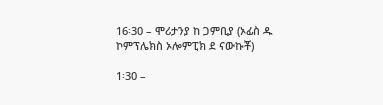16፡30 – ሞሪታንያ ከ ጋምቢያ (ኦፊስ ዱ ኮምፕሌክስ ኦሎምፒክ ደ ናውኩቾ)

1፡30 –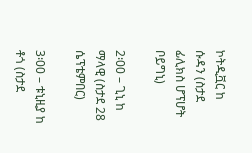ኮትዲቯር ከ ሱዳን (ስታደ ፊሊክስ ሆፕሆት ቦይግኒ)

2፡00 – ጊኒ ከ ማላዊ (ስታደ 28 ሴፕቴምበር)

3፡00 – ቱኒዚያ ከ ቶጎ (ስታደ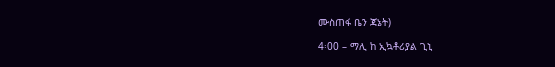ሙስጠፋ ቤን ጃኔት)

4፡00 – ማሊ ከ ኢኳቶሪያል ጊኒ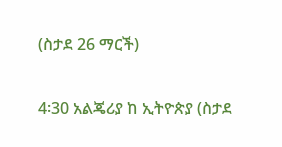(ስታደ 26 ማርች)

4፡30 አልጄሪያ ከ ኢትዮጵያ (ስታደ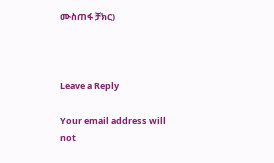ሙስጠፋ ቻክር)



Leave a Reply

Your email address will not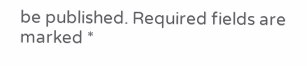be published. Required fields are marked *